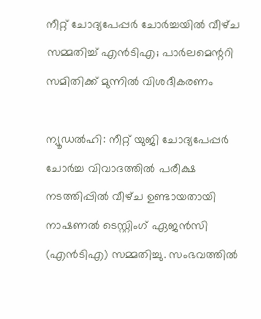നീറ്റ് ചോദ്യപേപ്പർ ചോർച്ചയില്‍ വീഴ്‌ച സമ്മതിച്ച് എൻടിഎ; പാര്‍ലമെന്ററി സമിതിക്ക് മുന്നില്‍ വിശദീകരണം

ന്യൂഡല്‍ഹി: നീറ്റ് യുജി ചോദ്യപേപ്പർ ചോർച്ച വിവാദത്തില്‍ പരീക്ഷ നടത്തിപ്പില്‍ വീഴ്‌ച ഉണ്ടായതായി നാഷണല്‍ ടെസ്റ്റിംഗ് ഏജൻസി (എൻടിഎ) സമ്മതിച്ചു. സംഭവത്തില്‍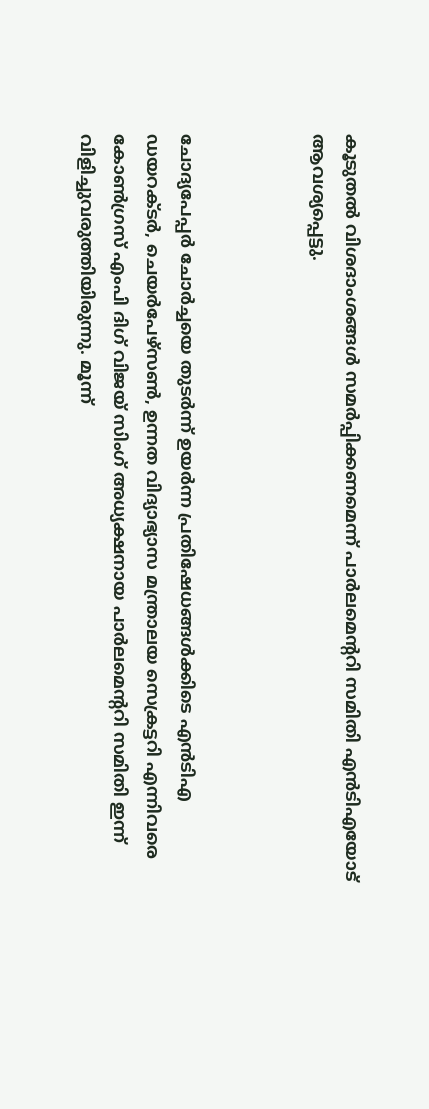കൂടുതല്‍ വിശദാംശങ്ങള്‍ സമര്‍പ്പിക്കണമെന്ന് പാര്‍ലമെന്ററി സമിതി എൻടിഎയോട് ആവശ്യപ്പെട്ടു.



ചോദ്യപേപ്പർ ചോർച്ചയെ തുടര്‍ന്ന് ഉയര്‍ന്ന പ്രതിഷേധങ്ങള്‍ക്കിടെ എൻടിഎ ഡയറക്ടർ, ചെയർപേഴ്‌സൺ, ഉന്നത വിദ്യാഭ്യാസ മന്ത്രാലയ സെക്രട്ടറി എന്നിവരെ കോണ്‍ഗ്രസ് എംപി ദിഗ് വിജയ് സിംഗ് അധ്യക്ഷനായ പാര്‍ലമെന്ററി സമിതി ഇന്ന് വിളിച്ചുവരുത്തിയിരുന്നു. മൂന്ന്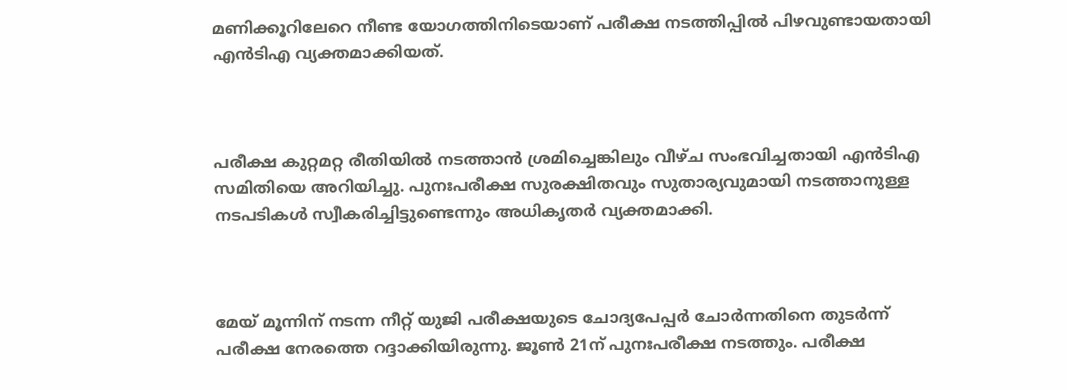മണിക്കൂറിലേറെ നീണ്ട യോഗത്തിനിടെയാണ് പരീക്ഷ നടത്തിപ്പില്‍ പിഴവുണ്ടായതായി എൻടിഎ വ്യക്തമാക്കിയത്.



പരീക്ഷ കുറ്റമറ്റ രീതിയില്‍ നടത്താന്‍ ശ്രമിച്ചെങ്കിലും വീഴ്‌ച സംഭവിച്ചതായി എൻടിഎ സമിതിയെ അറിയിച്ചു. പുനഃപരീക്ഷ സുരക്ഷിതവും സുതാര്യവുമായി നടത്താനുള്ള നടപടികള്‍ സ്വീകരിച്ചിട്ടുണ്ടെന്നും അധികൃതര്‍ വ്യക്തമാക്കി.



മേയ് മൂന്നിന് നടന്ന നീറ്റ് യുജി പരീക്ഷയുടെ ചോദ്യപേപ്പർ ചോർന്നതിനെ തുടര്‍ന്ന് പരീക്ഷ നേരത്തെ റദ്ദാക്കിയിരുന്നു. ജൂണ്‍ 21ന് പുനഃപരീക്ഷ നടത്തും. പരീക്ഷ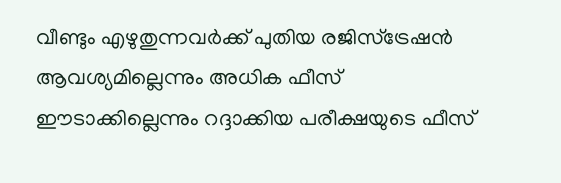വീണ്ടും എഴുതുന്നവര്‍ക്ക് പുതിയ രജിസ്‌ട്രേഷൻ ആവശ്യമില്ലെന്നും അധിക ഫീസ് ഈടാക്കില്ലെന്നും റദ്ദാക്കിയ പരീക്ഷയുടെ ഫീസ്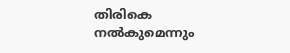തിരികെ നല്‍കുമെന്നും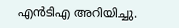എൻടിഎ അറിയിച്ചു.